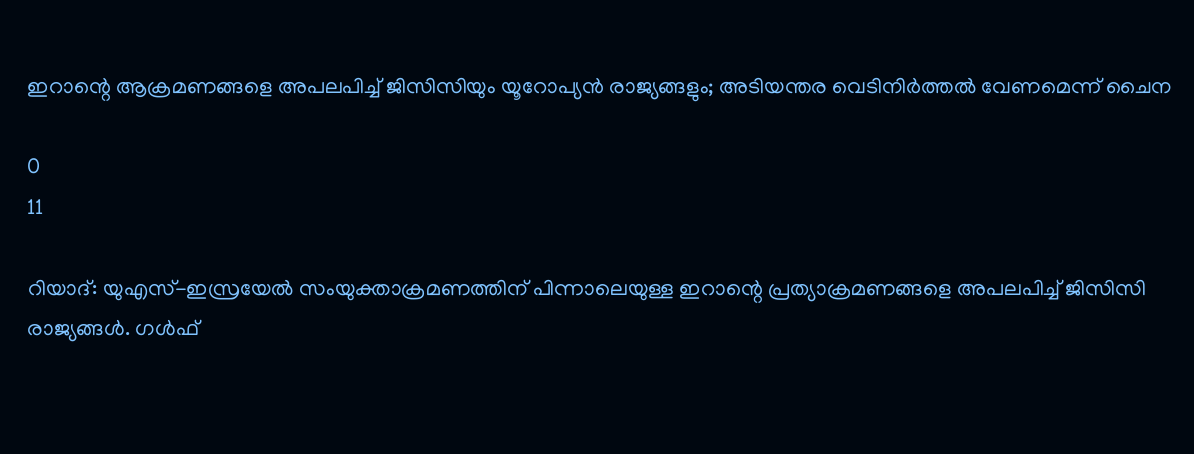ഇറാന്റെ ആക്രമണങ്ങളെ അപലപിച്ച് ജിസിസിയും യൂറോപ്യൻ രാജ്യങ്ങളും; അടിയന്തര വെടിനിര്‍ത്തല്‍ വേണമെന്ന് ചൈന

0
11

റിയാദ്: യുഎസ്-ഇസ്രയേൽ സംയുക്താക്രമണത്തിന് പിന്നാലെയുള്ള ഇറാന്റെ പ്രത്യാക്രമണങ്ങളെ അപലപിച്ച് ജിസിസി രാജ്യങ്ങൾ. ഗൾഫ്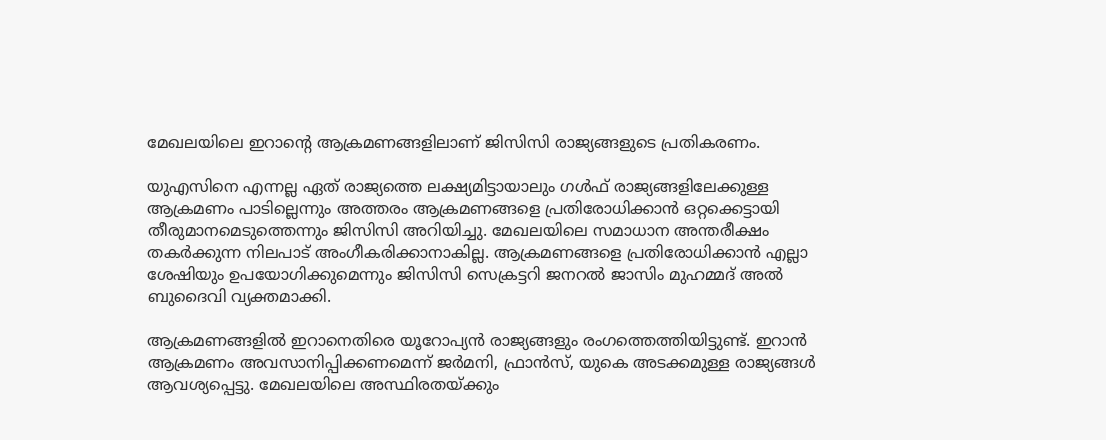മേഖലയിലെ ഇറാന്‍റെ ആക്രമണങ്ങളിലാണ് ജിസിസി രാജ്യങ്ങളുടെ പ്രതികരണം.

യുഎസിനെ എന്നല്ല ഏത് രാജ്യത്തെ ലക്ഷ്യമിട്ടായാലും ഗൾഫ് രാജ്യങ്ങളിലേക്കുള്ള ആക്രമണം പാടില്ലെന്നും അത്തരം ആക്രമണങ്ങളെ പ്രതിരോധിക്കാൻ ഒറ്റക്കെട്ടായി തീരുമാനമെടുത്തെന്നും ജിസിസി അറിയിച്ചു. മേഖലയിലെ സമാധാന അന്തരീക്ഷം തകർക്കുന്ന നിലപാട് അംഗീകരിക്കാനാകില്ല. ആക്രമണങ്ങളെ പ്രതിരോധിക്കാൻ എല്ലാ ശേഷിയും ഉപയോഗിക്കുമെന്നും ജിസിസി സെക്രട്ടറി ജനറൽ ജാസിം മുഹമ്മദ് അൽ ബുദൈവി വ്യക്തമാക്കി.

ആക്രമണങ്ങളിൽ ഇറാനെതിരെ യൂറോപ്യൻ രാജ്യങ്ങളും രംഗത്തെത്തിയിട്ടുണ്ട്. ഇറാൻ ആക്രമണം അവസാനിപ്പിക്കണമെന്ന് ജർമനി, ഫ്രാൻസ്, യുകെ അടക്കമുള്ള രാജ്യങ്ങൾ ആവശ്യപ്പെട്ടു. മേഖലയിലെ അസ്ഥിരതയ്ക്കും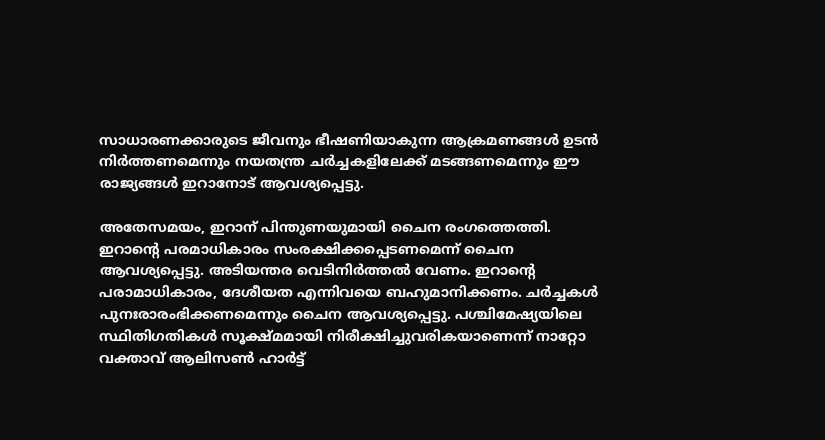സാധാരണക്കാരുടെ ജീവനും ഭീഷണിയാകുന്ന ആക്രമണങ്ങൾ ഉടൻ നിർത്തണമെന്നും നയതന്ത്ര ചർച്ചകളിലേക്ക് മടങ്ങണമെന്നും ഈ രാജ്യങ്ങൾ ഇറാനോട് ആവശ്യപ്പെട്ടു.

അതേസമയം, ഇറാന് പിന്തുണയുമായി ചൈന രംഗത്തെത്തി. ഇറാന്റെ പരമാധികാരം സംരക്ഷിക്കപ്പെടണമെന്ന് ചൈന ആവശ്യപ്പെട്ടു. അടിയന്തര വെടിനിര്‍ത്തല്‍ വേണം. ഇറാന്റെ പരാമാധികാരം, ദേശീയത എന്നിവയെ ബഹുമാനിക്കണം. ചര്‍ച്ചകള്‍ പുനഃരാരംഭിക്കണമെന്നും ചൈന ആവശ്യപ്പെട്ടു. പശ്ചിമേഷ്യയിലെ സ്ഥിതിഗതികൾ സൂക്ഷ്മമായി നിരീക്ഷിച്ചുവരികയാണെന്ന് നാറ്റോ വക്താവ് ആലിസൺ ഹാർട്ട്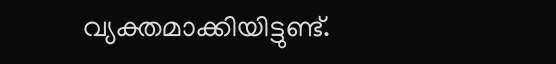വ്യക്തമാക്കിയിട്ടുണ്ട്.